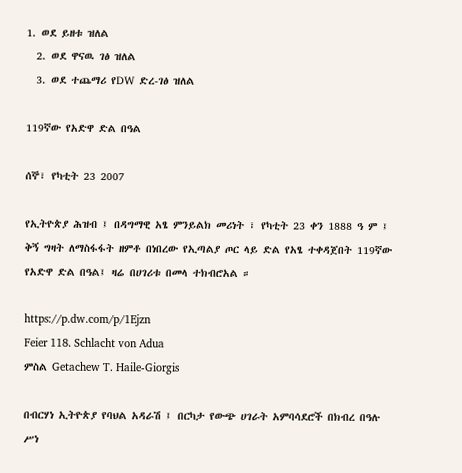1. ወደ ይዘቱ ዝለል
  2. ወደ ዋናዉ ገፅ ዝለል
  3. ወደ ተጨማሪ የDW ድረ-ገፅ ዝለል

119ኛው የአድዋ ድል በዓል

ሰኞ፣ የካቲት 23 2007

የኢትዮጵያ ሕዝብ ፤ በዳግማዊ አፄ ምንይልክ መሪነት ፣ የካቲት 23 ቀን 1888 ዓ ም ፤ ቅኝ ግዛት ለማስፋፋት ዘምቶ በነበረው የኢጣልያ ጦር ላይ ድል የአፄ ተቀዳጀበት 119ኛው የአድዋ ድል በዓል፤ ዛሬ በሀገሪቱ በመላ ተክብሮአል ።

https://p.dw.com/p/1Ejzn
Feier 118. Schlacht von Adua
ምስል Getachew T. Haile-Giorgis

በብርሃነ ኢትዮጵያ የባህል አዳራሽ ፤ በርካታ የውጭ ሀገራት አምባሳደሮች በክብረ በዓሉ ሥነ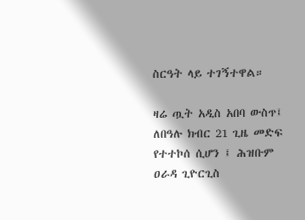ስርዓት ላይ ተገኝተዋል።

ዛሬ ጧት አዲስ አበባ ውስጥ፤ ለበዓሉ ክብር 21 ጊዜ መድፍ የተተኮሰ ሲሆን ፤ ሕዝቡም ዐራዳ ጊዮርጊስ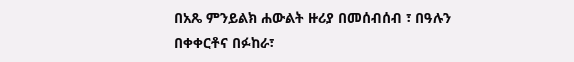በአጼ ምንይልክ ሐውልት ዙሪያ በመሰብሰብ ፣ በዓሉን በቀቀርቶና በፉከራ፣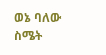ወኔ ባለው ስሜት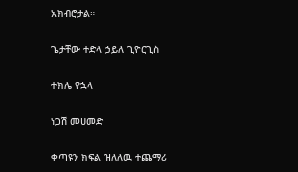አክብሮታል።

ጌታቸው ተድላ ኃይለ ጊዮርጊስ

ተክሌ የኋላ

ነጋሽ መሀመድ

ቀጣዩን ክፍል ዝለለዉ ተጨማሪ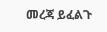መረጃ ይፈልጉ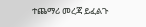ተጨማሪ መረጃ ይፈልጉ